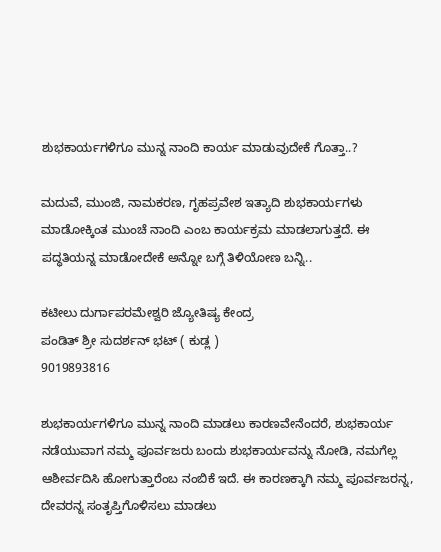ಶುಭಕಾರ್ಯಗಳಿಗೂ ಮುನ್ನ ನಾಂದಿ ಕಾರ್ಯ ಮಾಡುವುದೇಕೆ ಗೊತ್ತಾ..?

ಮದುವೆ, ಮುಂಜಿ, ನಾಮಕರಣ, ಗೃಹಪ್ರವೇಶ ಇತ್ಯಾದಿ ಶುಭಕಾರ್ಯಗಳು ಮಾಡೋಕ್ಕಿಂತ ಮುಂಚೆ ನಾಂದಿ ಎಂಬ ಕಾರ್ಯಕ್ರಮ ಮಾಡಲಾಗುತ್ತದೆ. ಈ ಪದ್ಧತಿಯನ್ನ ಮಾಡೋದೇಕೆ ಅನ್ನೋ ಬಗ್ಗೆ ತಿಳಿಯೋಣ ಬನ್ನಿ..

ಕಟೀಲು ದುರ್ಗಾಪರಮೇಶ್ವರಿ ಜ್ಯೋತಿಷ್ಯ ಕೇಂದ್ರ
ಪಂಡಿತ್ ಶ್ರೀ ಸುದರ್ಶನ್ ಭಟ್ ( ಕುಡ್ಲ )
9019893816

ಶುಭಕಾರ್ಯಗಳಿಗೂ ಮುನ್ನ ನಾಂದಿ ಮಾಡಲು ಕಾರಣವೇನೆಂದರೆ, ಶುಭಕಾರ್ಯ ನಡೆಯುವಾಗ ನಮ್ಮ ಪೂರ್ವಜರು ಬಂದು ಶುಭಕಾರ್ಯವನ್ನು ನೋಡಿ, ನಮಗೆಲ್ಲ ಆಶೀರ್ವದಿಸಿ ಹೋಗುತ್ತಾರೆಂಬ ನಂಬಿಕೆ ಇದೆ. ಈ ಕಾರಣಕ್ಕಾಗಿ ನಮ್ಮ ಪೂರ್ವಜರನ್ನ, ದೇವರನ್ನ ಸಂತೃಪ್ತಿಗೊಳಿಸಲು ಮಾಡಲು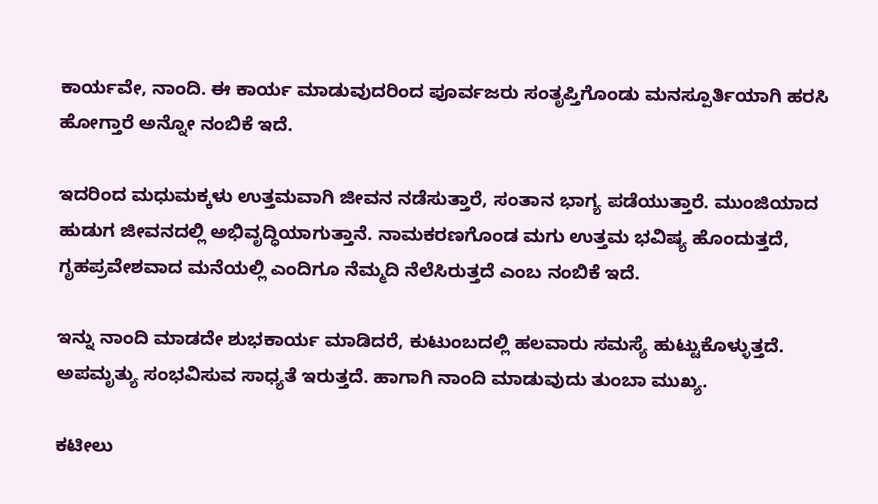ಕಾರ್ಯವೇ, ನಾಂದಿ. ಈ ಕಾರ್ಯ ಮಾಡುವುದರಿಂದ ಪೂರ್ವಜರು ಸಂತೃಪ್ತಿಗೊಂಡು ಮನಸ್ಪೂರ್ತಿಯಾಗಿ ಹರಸಿ ಹೋಗ್ತಾರೆ ಅನ್ನೋ ನಂಬಿಕೆ ಇದೆ.

ಇದರಿಂದ ಮಧುಮಕ್ಕಳು ಉತ್ತಮವಾಗಿ ಜೀವನ ನಡೆಸುತ್ತಾರೆ, ಸಂತಾನ ಭಾಗ್ಯ ಪಡೆಯುತ್ತಾರೆ. ಮುಂಜಿಯಾದ ಹುಡುಗ ಜೀವನದಲ್ಲಿ ಅಭಿವೃದ್ಧಿಯಾಗುತ್ತಾನೆ. ನಾಮಕರಣಗೊಂಡ ಮಗು ಉತ್ತಮ ಭವಿಷ್ಯ ಹೊಂದುತ್ತದೆ, ಗೃಹಪ್ರವೇಶವಾದ ಮನೆಯಲ್ಲಿ ಎಂದಿಗೂ ನೆಮ್ಮದಿ ನೆಲೆಸಿರುತ್ತದೆ ಎಂಬ ನಂಬಿಕೆ ಇದೆ.

ಇನ್ನು ನಾಂದಿ ಮಾಡದೇ ಶುಭಕಾರ್ಯ ಮಾಡಿದರೆ, ಕುಟುಂಬದಲ್ಲಿ ಹಲವಾರು ಸಮಸ್ಯೆ ಹುಟ್ಟುಕೊಳ್ಳುತ್ತದೆ. ಅಪಮೃತ್ಯು ಸಂಭವಿಸುವ ಸಾಧ್ಯತೆ ಇರುತ್ತದೆ. ಹಾಗಾಗಿ ನಾಂದಿ ಮಾಡುವುದು ತುಂಬಾ ಮುಖ್ಯ.

ಕಟೀಲು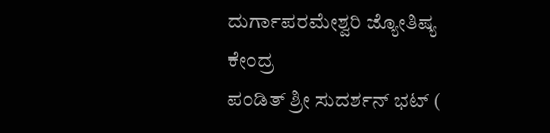ದುರ್ಗಾಪರಮೇಶ್ವರಿ ಜ್ಯೋತಿಷ್ಯ ಕೇಂದ್ರ
ಪಂಡಿತ್ ಶ್ರೀ ಸುದರ್ಶನ್ ಭಟ್ (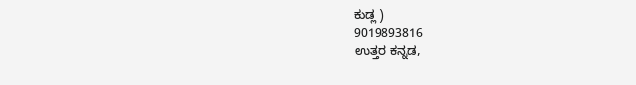ಕುಡ್ಲ )
9019893816
ಉತ್ತರ ಕನ್ನಡ,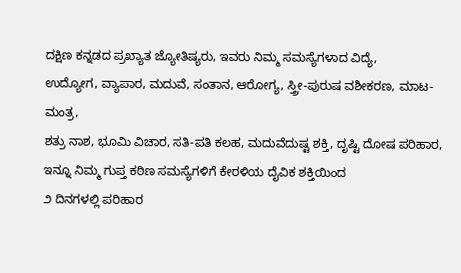ದಕ್ಷಿಣ ಕನ್ನಡದ ಪ್ರಖ್ಯಾತ ಜ್ಯೋತಿಷ್ಯರು, ಇವರು ನಿಮ್ಮ ಸಮಸ್ಯೆಗಳಾದ ವಿದ್ಯೆ,
ಉದ್ಯೋಗ, ವ್ಯಾಪಾರ, ಮದುವೆ, ಸಂತಾನ, ಆರೋಗ್ಯ, ಸ್ತ್ರೀ-ಪುರುಷ ವಶೀಕರಣ, ಮಾಟ-ಮಂತ್ರ,
ಶತ್ರು ನಾಶ, ಭೂಮಿ ವಿಚಾರ, ಸತಿ-ಪತಿ ಕಲಹ, ಮದುವೆದುಷ್ಟ ಶಕ್ತಿ, ದೃಷ್ಟಿ ದೋಷ ಪರಿಹಾರ,
ಇನ್ನೂ ನಿಮ್ಮ ಗುಪ್ತ ಕಠಿಣ ಸಮಸ್ಯೆಗಳಿಗೆ ಕೇರಳಿಯ ದೈವಿಕ ಶಕ್ತಿಯಿಂದ
೨ ದಿನಗಳಲ್ಲಿ ಪರಿಹಾರ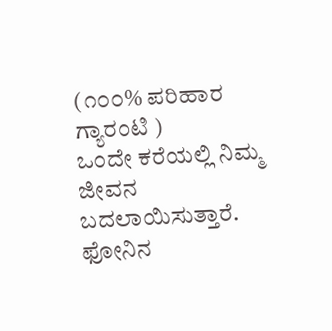(೧೦೦% ಪರಿಹಾರ ಗ್ಯಾರಂಟಿ )
ಒಂದೇ ಕರೆಯಲ್ಲಿ ನಿಮ್ಮ ಜೀವನ ಬದಲಾಯಿಸುತ್ತಾರೆ.
ಫೋನಿನ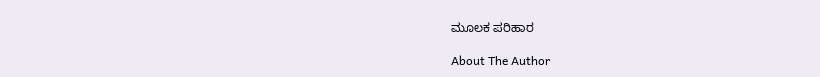ಮೂಲಕ ಪರಿಹಾರ

About The Author